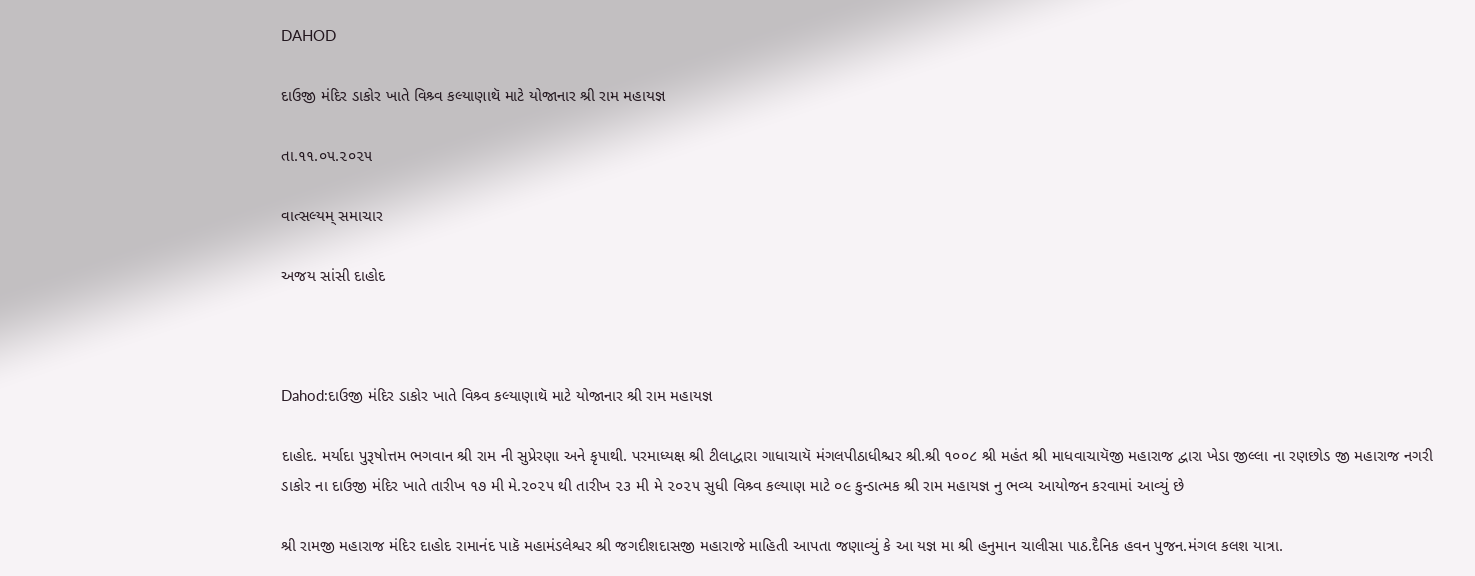DAHOD

દાઉજી મંદિર ડાકોર ખાતે વિશ્ર્વ કલ્યાણાથૅ માટે યોજાનાર શ્રી રામ મહાયજ્ઞ

તા.૧૧.૦૫.૨૦૨૫

વાત્સલ્યમ્ સમાચાર

અજય સાંસી દાહોદ



Dahod:દાઉજી મંદિર ડાકોર ખાતે વિશ્ર્વ કલ્યાણાથૅ માટે યોજાનાર શ્રી રામ મહાયજ્ઞ

દાહોદ. મર્યાદા પુરૂષોત્તમ ભગવાન શ્રી રામ ની સુપ્રેરણા અને કૃપાથી. પરમાધ્યક્ષ શ્રી ટીલાદ્વારા ગાધાચાયૅ મંગલપીઠાધીશ્ચર શ્રી.શ્રી ૧૦૦૮ શ્રી મહંત શ્રી માધવાચાયૅજી મહારાજ દ્વારા ખેડા જીલ્લા ના રણછોડ જી મહારાજ નગરી ડાકોર ના દાઉજી મંદિર ખાતે તારીખ ૧૭ મી મે.૨૦૨૫ થી તારીખ ૨૩ મી મે ૨૦૨૫ સુધી વિશ્ર્વ કલ્યાણ માટે ૦૯ કુન્ડાત્મક શ્રી રામ મહાયજ્ઞ નુ ભવ્ય આયોજન કરવામાં આવ્યું છે

શ્રી રામજી મહારાજ મંદિર દાહોદ રામાનંદ પાકૅ મહામંડલેશ્વર શ્રી જગદીશદાસજી મહારાજે માહિતી આપતા જણાવ્યું કે આ યજ્ઞ મા શ્રી હનુમાન ચાલીસા પાઠ.દૈનિક હવન પુજન.મંગલ કલશ યાત્રા.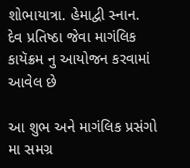શોભાયાત્રા. હેમાદ્વી સ્નાન. દેવ પ્રતિષ્ઠા જેવા માગંલિક કાયૅક્રમ નુ આયોજન કરવામાં આવેલ છે

આ શુભ અને માગંલિક પ્રસંગો મા સમગ્ર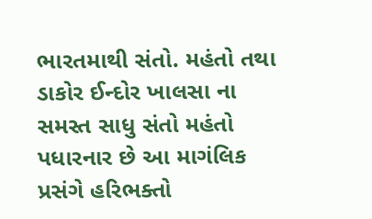ભારતમાથી સંતો. મહંતો તથા ડાકોર ઈન્દોર ખાલસા ના સમસ્ત સાધુ સંતો મહંતો પધારનાર છે આ માગંલિક પ્રસંગે હરિભક્તો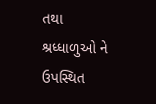તથા શ્રધ્ધાળુઓ ને ઉપસ્થિત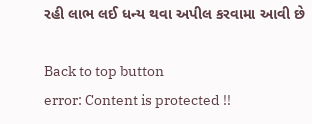રહી લાભ લઈ ધન્ય થવા અપીલ કરવામા આવી છે

Back to top button
error: Content is protected !!